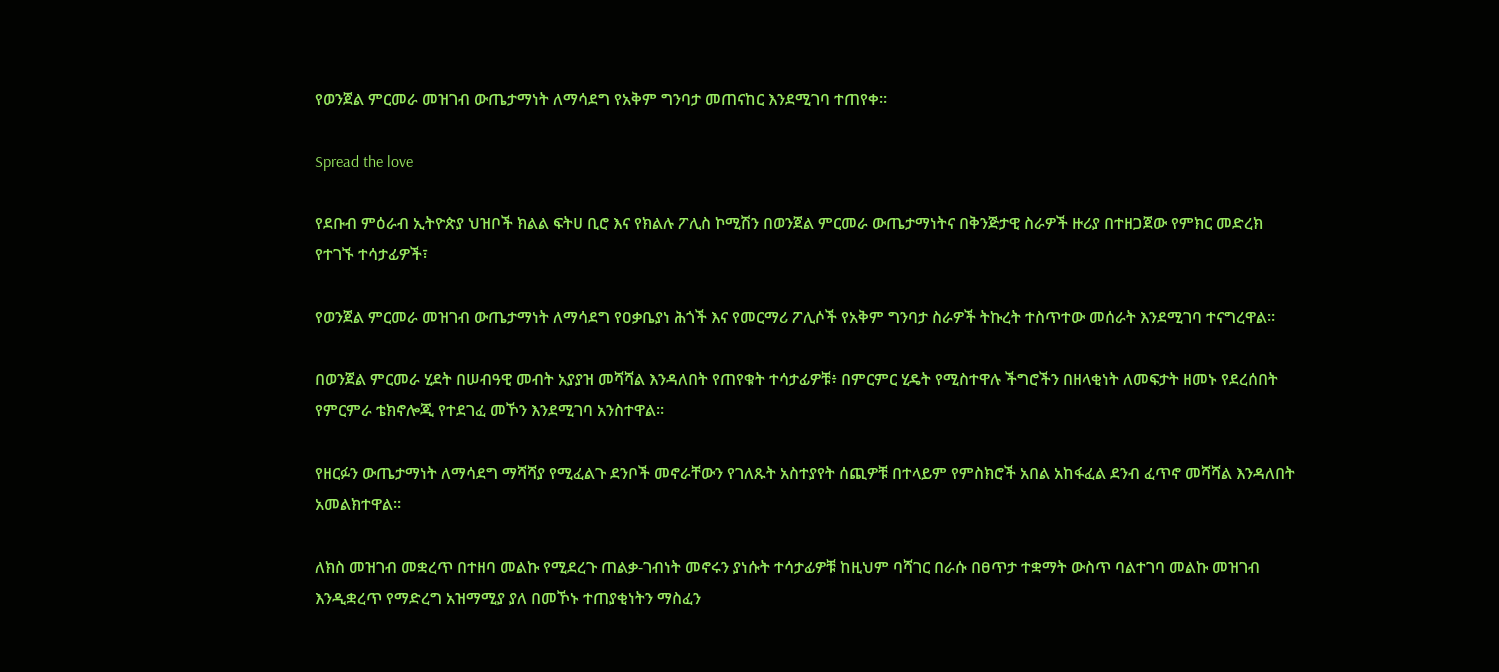የወንጀል ምርመራ መዝገብ ውጤታማነት ለማሳደግ የአቅም ግንባታ መጠናከር እንደሚገባ ተጠየቀ።

Spread the love

የደቡብ ምዕራብ ኢትዮጵያ ህዝቦች ክልል ፍትሀ ቢሮ እና የክልሉ ፖሊስ ኮሚሽን በወንጀል ምርመራ ውጤታማነትና በቅንጅታዊ ስራዎች ዙሪያ በተዘጋጀው የምክር መድረክ የተገኙ ተሳታፊዎች፣

የወንጀል ምርመራ መዝገብ ውጤታማነት ለማሳደግ የዐቃቤያነ ሕጎች እና የመርማሪ ፖሊሶች የአቅም ግንባታ ስራዎች ትኩረት ተስጥተው መሰራት እንደሚገባ ተናግረዋል።

በወንጀል ምርመራ ሂደት በሠብዓዊ መብት አያያዝ መሻሻል እንዳለበት የጠየቁት ተሳታፊዎቹ፥ በምርምር ሂዴት የሚስተዋሉ ችግሮችን በዘላቂነት ለመፍታት ዘመኑ የደረሰበት የምርምራ ቴክኖሎጂ የተደገፈ መኾን እንደሚገባ አንስተዋል።

የዘርፉን ውጤታማነት ለማሳደግ ማሻሻያ የሚፈልጉ ደንቦች መኖራቸውን የገለጹት አስተያየት ሰጪዎቹ በተላይም የምስክሮች አበል አከፋፈል ደንብ ፈጥኖ መሻሻል እንዳለበት አመልክተዋል።

ለክስ መዝገብ መቋረጥ በተዘባ መልኩ የሚደረጉ ጠልቃ-ገብነት መኖሩን ያነሱት ተሳታፊዎቹ ከዚህም ባሻገር በራሱ በፀጥታ ተቋማት ውስጥ ባልተገባ መልኩ መዝገብ እንዲቋረጥ የማድረግ አዝማሚያ ያለ በመኾኑ ተጠያቂነትን ማስፈን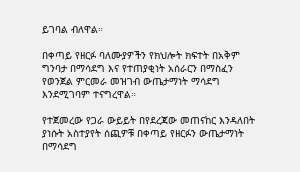ይገባል ብለዋል።

በቀጣይ የዘርፉ ባለሙያዎችን የክህሎት ክፍተት በአቅም ግንባታ በማሳደግ እና የተጠያቂነት አሰራርን በማስፈን የወንጀል ምርመራ መዝገብ ውጤታማነት ማሳደግ እንደሚገባም ተናግረዋል።

የተጀመረው የጋራ ውይይት በየደረጃው መጠናከር እንዳለበት ያነሱት አስተያየት ሰጪዎቹ በቀጣይ የዘርፉን ውጤታማነት በማሳደግ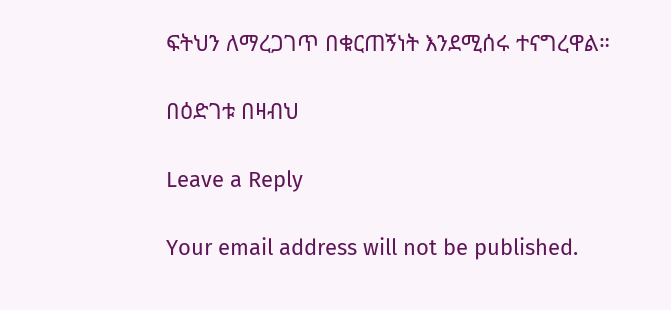ፍትህን ለማረጋገጥ በቁርጠኝነት እንደሚሰሩ ተናግረዋል።

በዕድገቱ በዛብህ

Leave a Reply

Your email address will not be published.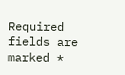Required fields are marked *